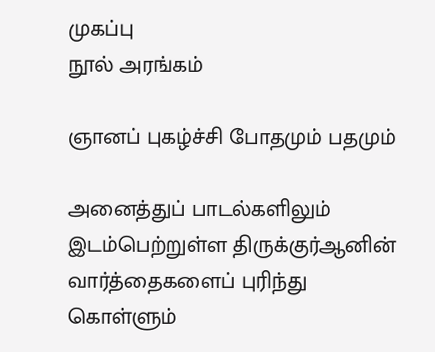முகப்பு
நூல் அரங்கம்

ஞானப் புகழ்ச்சி போதமும் பதமும்

அனைத்துப் பாடல்களிலும் இடம்பெற்றுள்ள திருக்குர்ஆனின் வார்த்தைகளைப் புரிந்து கொள்ளும்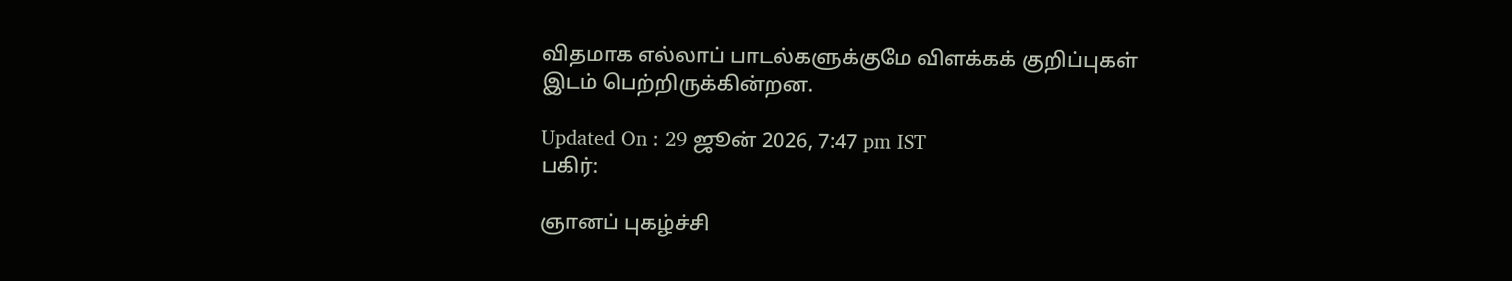விதமாக எல்லாப் பாடல்களுக்குமே விளக்கக் குறிப்புகள் இடம் பெற்றிருக்கின்றன.

Updated On : 29 ஜூன் 2026, 7:47 pm IST
பகிர்:

ஞானப் புகழ்ச்சி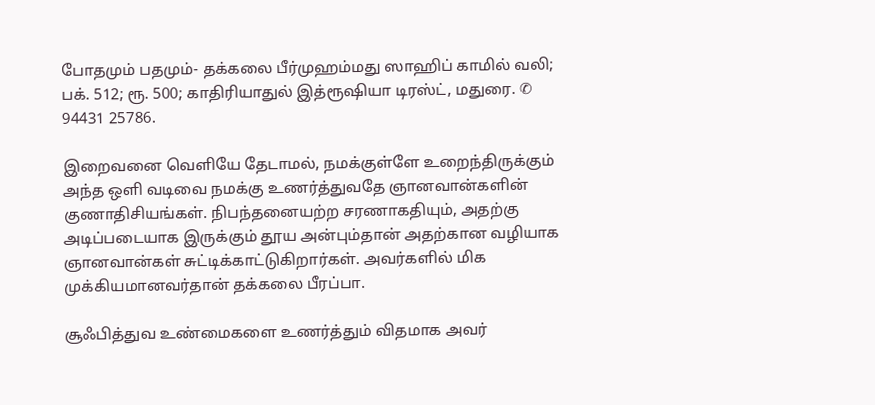போதமும் பதமும்- தக்கலை பீர்முஹம்மது ஸாஹிப் காமில் வலி; பக். 512; ரூ. 500; காதிரியாதுல் இத்ரூஷியா டிரஸ்ட், மதுரை. ✆ 94431 25786.

இறைவனை வெளியே தேடாமல், நமக்குள்ளே உறைந்திருக்கும் அந்த ஒளி வடிவை நமக்கு உணர்த்துவதே ஞானவான்களின் குணாதிசியங்கள். நிபந்தனையற்ற சரணாகதியும், அதற்கு அடிப்படையாக இருக்கும் தூய அன்பும்தான் அதற்கான வழியாக ஞானவான்கள் சுட்டிக்காட்டுகிறார்கள். அவர்களில் மிக முக்கியமானவர்தான் தக்கலை பீரப்பா.

சூஃபித்துவ உண்மைகளை உணர்த்தும் விதமாக அவர்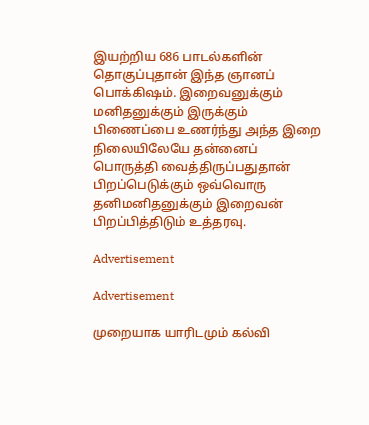இயற்றிய 686 பாடல்களின் தொகுப்புதான் இந்த ஞானப் பொக்கிஷம். இறைவனுக்கும் மனிதனுக்கும் இருக்கும் பிணைப்பை உணர்ந்து அந்த இறை நிலையிலேயே தன்னைப் பொருத்தி வைத்திருப்பதுதான் பிறப்பெடுக்கும் ஒவ்வொரு தனிமனிதனுக்கும் இறைவன் பிறப்பித்திடும் உத்தரவு.

Advertisement

Advertisement

முறையாக யாரிடமும் கல்வி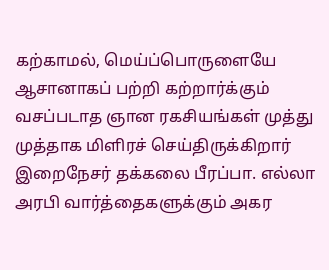கற்காமல், மெய்ப்பொருளையே ஆசானாகப் பற்றி கற்றார்க்கும் வசப்படாத ஞான ரகசியங்கள் முத்து முத்தாக மிளிரச் செய்திருக்கிறார் இறைநேசர் தக்கலை பீரப்பா. எல்லா அரபி வார்த்தைகளுக்கும் அகர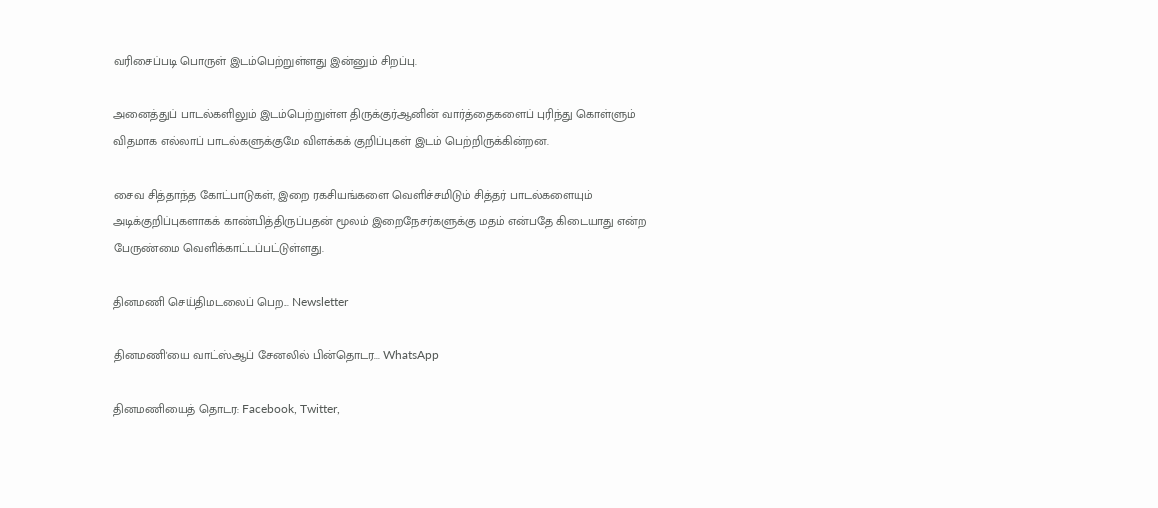வரிசைப்படி பொருள் இடம்பெற்றுள்ளது இன்னும் சிறப்பு.

அனைத்துப் பாடல்களிலும் இடம்பெற்றுள்ள திருக்குர்ஆனின் வார்த்தைகளைப் புரிந்து கொள்ளும் விதமாக எல்லாப் பாடல்களுக்குமே விளக்கக் குறிப்புகள் இடம் பெற்றிருக்கின்றன.

சைவ சித்தாந்த கோட்பாடுகள், இறை ரகசியங்களை வெளிச்சமிடும் சித்தர் பாடல்களையும் அடிக்குறிப்புகளாகக் காண்பித்திருப்பதன் மூலம் இறைநேசர்களுக்கு மதம் என்பதே கிடையாது என்ற பேருண்மை வெளிக்காட்டப்பட்டுள்ளது.

தினமணி செய்திமடலைப் பெற... Newsletter

தினமணி'யை வாட்ஸ்ஆப் சேனலில் பின்தொடர... WhatsApp

தினமணியைத் தொடர: Facebook, Twitter,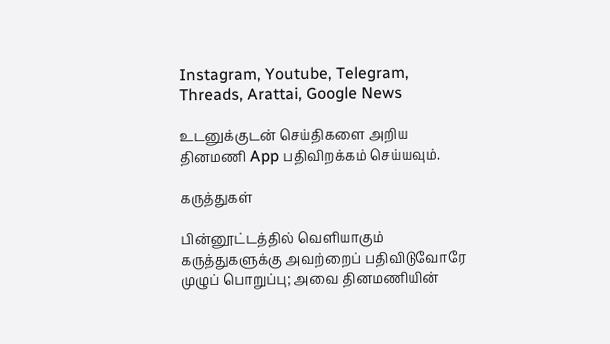Instagram, Youtube, Telegram, Threads, Arattai, Google News

உடனுக்குடன் செய்திகளை அறிய தினமணி App பதிவிறக்கம் செய்யவும்.

கருத்துகள்

பின்னூட்டத்தில் வெளியாகும் கருத்துகளுக்கு அவற்றைப் பதிவிடுவோரே முழுப் பொறுப்பு; அவை தினமணியின்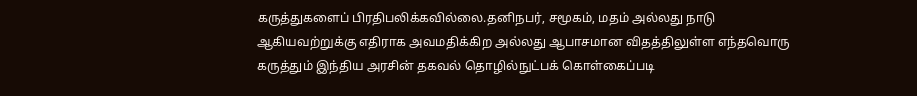கருத்துகளைப் பிரதிபலிக்கவில்லை.தனிநபர், சமூகம், மதம் அல்லது நாடு ஆகியவற்றுக்கு எதிராக அவமதிக்கிற அல்லது ஆபாசமான விதத்திலுள்ள எந்தவொரு கருத்தும் இந்திய அரசின் தகவல் தொழில்நுட்பக் கொள்கைப்படி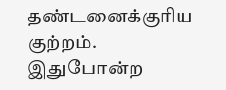தண்டனைக்குரிய குற்றம். இதுபோன்ற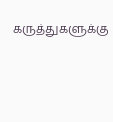கருத்துகளுக்கு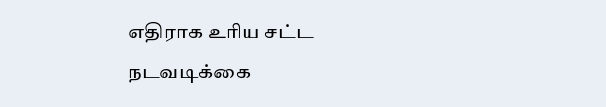எதிராக உரிய சட்ட நடவடிக்கை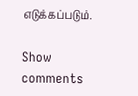எடுக்கப்படும்.

Show comments